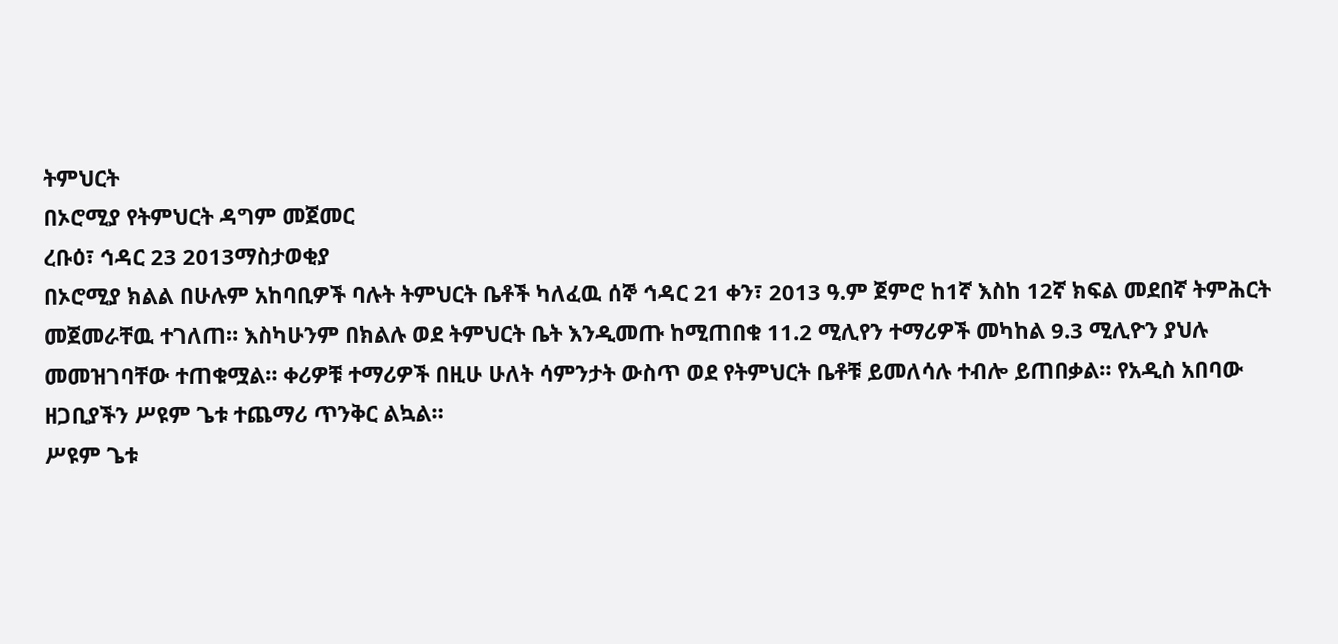ትምህርት
በኦሮሚያ የትምህርት ዳግም መጀመር
ረቡዕ፣ ኅዳር 23 2013ማስታወቂያ
በኦሮሚያ ክልል በሁሉም አከባቢዎች ባሉት ትምህርት ቤቶች ካለፈዉ ሰኞ ኅዳር 21 ቀን፣ 2013 ዓ.ም ጀምሮ ከ1ኛ እስከ 12ኛ ክፍል መደበኛ ትምሕርት መጀመራቸዉ ተገለጠ። እስካሁንም በክልሉ ወደ ትምህርት ቤት እንዲመጡ ከሚጠበቁ 11.2 ሚሊየን ተማሪዎች መካከል 9.3 ሚሊዮን ያህሉ መመዝገባቸው ተጠቁሟል። ቀሪዎቹ ተማሪዎች በዚሁ ሁለት ሳምንታት ውስጥ ወደ የትምህርት ቤቶቹ ይመለሳሉ ተብሎ ይጠበቃል። የአዲስ አበባው ዘጋቢያችን ሥዩም ጌቱ ተጨማሪ ጥንቅር ልኳል።
ሥዩም ጌቱ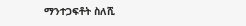ማንተጋፍቶት ስለሺ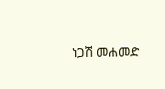ነጋሽ መሐመድ